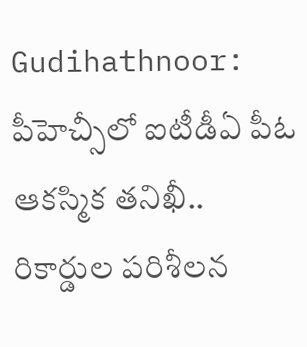Gudihathnoor: పీహెచ్సీలో ఐటీడీఏ పీఓ ఆకస్మిక తనిఖీ.. రికార్డుల పరిశీలన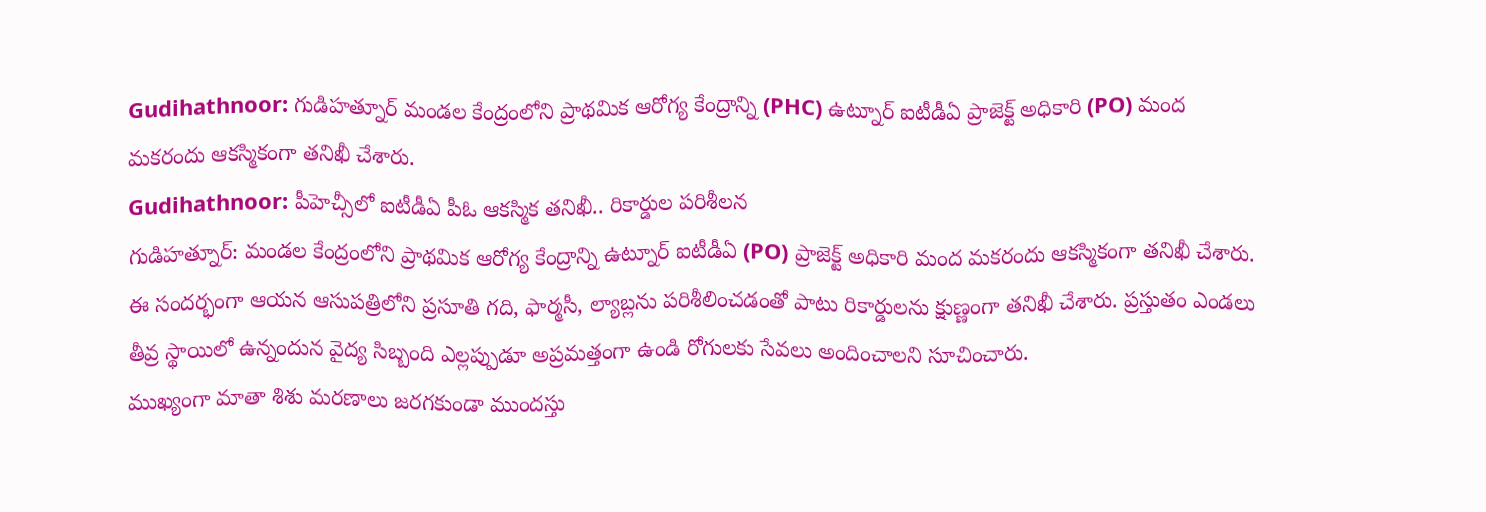Gudihathnoor: గుడిహత్నూర్ మండల కేంద్రంలోని ప్రాథమిక ఆరోగ్య కేంద్రాన్ని (PHC) ఉట్నూర్ ఐటీడీఏ ప్రాజెక్ట్ అధికారి (PO) మంద మకరందు ఆకస్మికంగా తనిఖీ చేశారు.
Gudihathnoor: పీహెచ్సీలో ఐటీడీఏ పీఓ ఆకస్మిక తనిఖీ.. రికార్డుల పరిశీలన
గుడిహత్నూర్: మండల కేంద్రంలోని ప్రాథమిక ఆరోగ్య కేంద్రాన్ని ఉట్నూర్ ఐటీడీఏ (PO) ప్రాజెక్ట్ అధికారి మంద మకరందు ఆకస్మికంగా తనిఖీ చేశారు. ఈ సందర్భంగా ఆయన ఆసుపత్రిలోని ప్రసూతి గది, ఫార్మసీ, ల్యాబ్లను పరిశీలించడంతో పాటు రికార్డులను క్షుణ్ణంగా తనిఖీ చేశారు. ప్రస్తుతం ఎండలు తీవ్ర స్థాయిలో ఉన్నందున వైద్య సిబ్బంది ఎల్లప్పుడూ అప్రమత్తంగా ఉండి రోగులకు సేవలు అందించాలని సూచించారు.
ముఖ్యంగా మాతా శిశు మరణాలు జరగకుండా ముందస్తు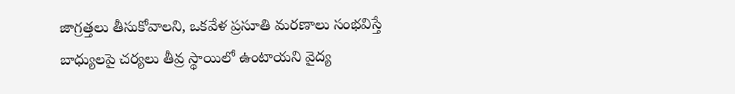జాగ్రత్తలు తీసుకోవాలని, ఒకవేళ ప్రసూతి మరణాలు సంభవిస్తే బాధ్యులపై చర్యలు తీవ్ర స్థాయిలో ఉంటాయని వైద్య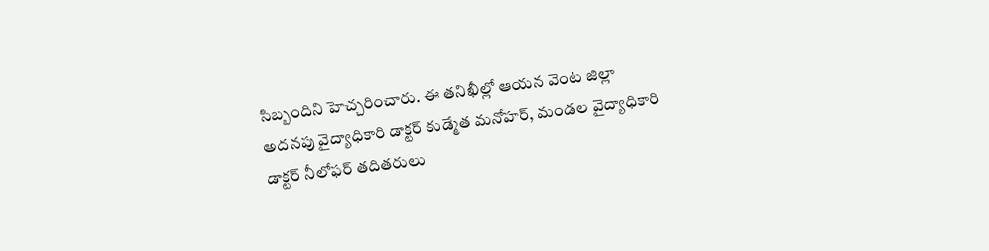సిబ్బందిని హెచ్చరించారు. ఈ తనిఖీల్లో ఆయన వెంట జిల్లా అదనపు వైద్యాధికారి డాక్టర్ కుడ్మేత మనోహర్, మండల వైద్యాధికారి డాక్టర్ నీలోఫర్ తదితరులు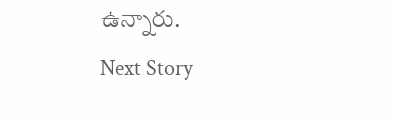ఉన్నారు.
Next Story